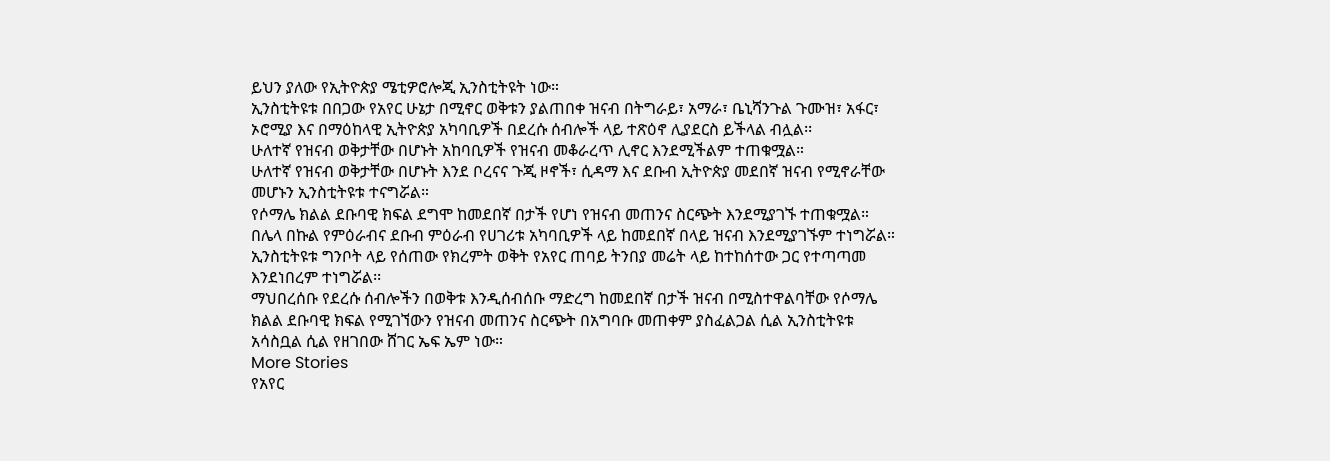ይህን ያለው የኢትዮጵያ ሜቲዎሮሎጂ ኢንስቲትዩት ነው።
ኢንስቲትዩቱ በበጋው የአየር ሁኔታ በሚኖር ወቅቱን ያልጠበቀ ዝናብ በትግራይ፣ አማራ፣ ቤኒሻንጉል ጉሙዝ፣ አፋር፣ ኦሮሚያ እና በማዕከላዊ ኢትዮጵያ አካባቢዎች በደረሱ ሰብሎች ላይ ተጽዕኖ ሊያደርስ ይችላል ብሏል፡፡
ሁለተኛ የዝናብ ወቅታቸው በሆኑት አከባቢዎች የዝናብ መቆራረጥ ሊኖር እንደሚችልም ተጠቁሟል።
ሁለተኛ የዝናብ ወቅታቸው በሆኑት እንደ ቦረናና ጉጂ ዞኖች፣ ሲዳማ እና ደቡብ ኢትዮጵያ መደበኛ ዝናብ የሚኖራቸው መሆኑን ኢንስቲትዩቱ ተናግሯል።
የሶማሌ ክልል ደቡባዊ ክፍል ደግሞ ከመደበኛ በታች የሆነ የዝናብ መጠንና ስርጭት እንደሚያገኙ ተጠቁሟል።
በሌላ በኩል የምዕራብና ደቡብ ምዕራብ የሀገሪቱ አካባቢዎች ላይ ከመደበኛ በላይ ዝናብ እንደሚያገኙም ተነግሯል።
ኢንስቲትዩቱ ግንቦት ላይ የሰጠው የክረምት ወቅት የአየር ጠባይ ትንበያ መሬት ላይ ከተከሰተው ጋር የተጣጣመ እንደነበረም ተነግሯል፡፡
ማህበረሰቡ የደረሱ ሰብሎችን በወቅቱ እንዲሰብሰቡ ማድረግ ከመደበኛ በታች ዝናብ በሚስተዋልባቸው የሶማሌ ክልል ደቡባዊ ክፍል የሚገኘውን የዝናብ መጠንና ስርጭት በአግባቡ መጠቀም ያስፈልጋል ሲል ኢንስቲትዩቱ አሳስቧል ሲል የዘገበው ሸገር ኤፍ ኤም ነው።
More Stories
የአየር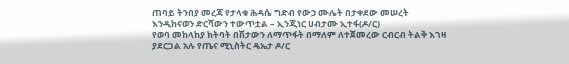ጠባይ ትንበያ መረጃ የታላቁ ሕዳሴ ግድብ የውኃ ሙሌት በታቀደው መሠረት እንዲከናወን ድርሻውን ተውጥቷል – ኢንጂነር ሀብታሙ ኢተፋ(ዶ/ር)
የወባ መከላከያ ክትባት በሽታውን ለማጥፋት በማለም ለተጀመረው ርብርብ ትልቅ እገዛ ያደርጋል አሉ የጤና ሚኒስትር ዴኤታ ዶ/ር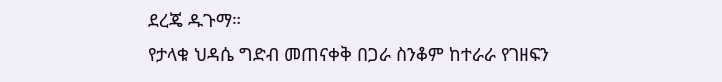ደረጄ ዱጉማ።
የታላቁ ህዳሴ ግድብ መጠናቀቅ በጋራ ስንቆም ከተራራ የገዘፍን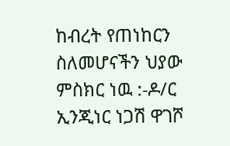ከብረት የጠነከርን ስለመሆናችን ህያው ምስክር ነዉ :-ዶ/ር ኢንጂነር ነጋሽ ዋገሾ